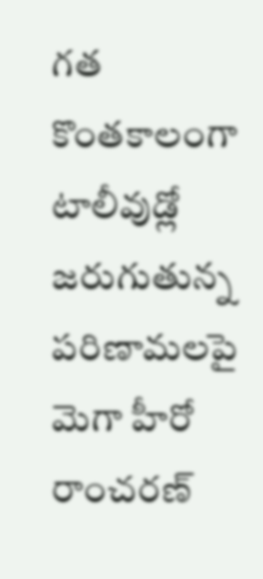గత కొంతకాలంగా టాలీవుడ్లో జరుగుతున్న పరిణామలపై మెగా హీరో రాంచరణ్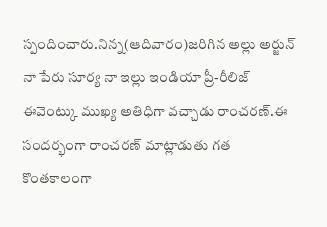స్పందించారు.నిన్న(ఆదివారం)జరిగిన అల్లు అర్జున్ నా పేరు సూర్య నా ఇల్లు ఇండియా ప్రీ-రీలిజ్ ఈవెంట్కు ముఖ్య అతిధిగా వచ్చాడు రాంచరణ్.ఈ సందర్భంగా రాంచరణ్ మాట్లాడుతు గత కొంతకాలంగా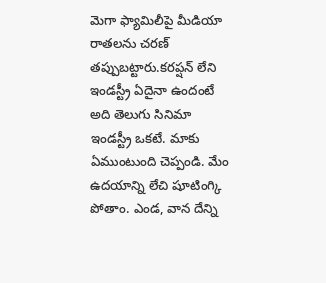మెగా ఫ్యామిలీపై మీడియా రాతలను చరణ్ తప్పుబట్టారు.కరప్షన్ లేని ఇండస్ట్రీ ఏదైనా ఉందంటే అది తెలుగు సినిమా ఇండస్ట్రీ ఒకటే. మాకు ఏముంటుంది చెప్పండి. మేం ఉదయాన్ని లేచి షూటింగ్కి పోతాం. ఎండ, వాన దేన్ని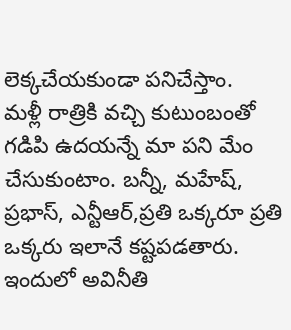లెక్కచేయకుండా పనిచేస్తాం.
మళ్లీ రాత్రికి వచ్చి కుటుంబంతో గడిపి ఉదయన్నే మా పని మేం చేసుకుంటాం. బన్నీ, మహేష్, ప్రభాస్, ఎన్టీఆర్,ప్రతి ఒక్కరూ ప్రతి ఒక్కరు ఇలానే కష్టపడతారు. ఇందులో అవినీతి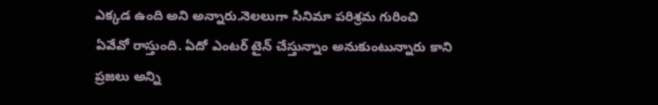ఎక్కడ ఉంది అని అన్నారు.నెలలుగా సినిమా పరిశ్రమ గురించి ఏవేవో రాస్తుంది. ఏదో ఎంటర్ టైన్ చేస్తున్నాం అనుకుంటున్నారు కాని ప్రజలు అన్ని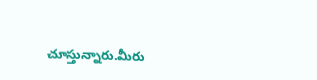చూస్తున్నారు.మీరు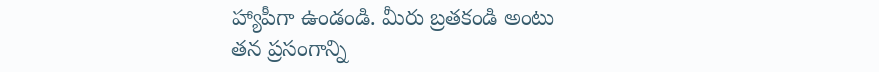హ్యాపీగా ఉండండి. మీరు బ్రతకండి అంటు తన ప్రసంగాన్ని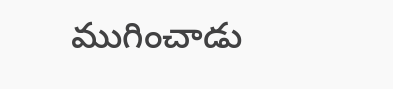ముగించాడు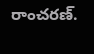రాంచరణ్.